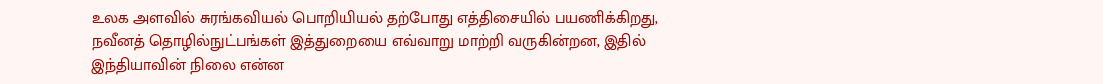உலக அளவில் சுரங்கவியல் பொறியியல் தற்போது எத்திசையில் பயணிக்கிறது, நவீனத் தொழில்நுட்பங்கள் இத்துறையை எவ்வாறு மாற்றி வருகின்றன, இதில் இந்தியாவின் நிலை என்ன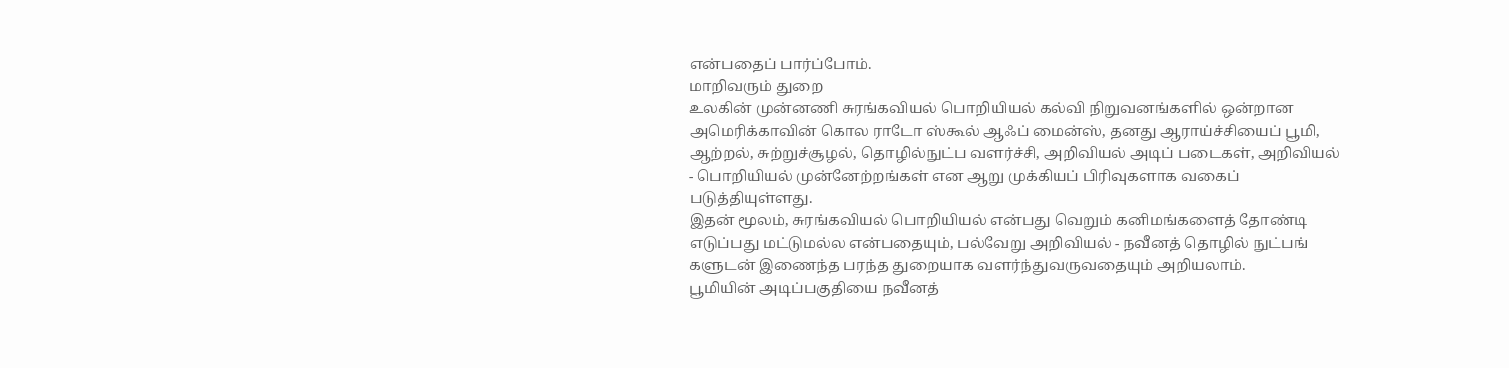என்பதைப் பார்ப்போம்.
மாறிவரும் துறை
உலகின் முன்னணி சுரங்கவியல் பொறியியல் கல்வி நிறுவனங்களில் ஒன்றான அமெரிக்காவின் கொல ராடோ ஸ்கூல் ஆஃப் மைன்ஸ், தனது ஆராய்ச்சியைப் பூமி, ஆற்றல், சுற்றுச்சூழல், தொழில்நுட்ப வளர்ச்சி, அறிவியல் அடிப் படைகள், அறிவியல் - பொறியியல் முன்னேற்றங்கள் என ஆறு முக்கியப் பிரிவுகளாக வகைப் படுத்தியுள்ளது.
இதன் மூலம், சுரங்கவியல் பொறியியல் என்பது வெறும் கனிமங்களைத் தோண்டி எடுப்பது மட்டுமல்ல என்பதையும், பல்வேறு அறிவியல் - நவீனத் தொழில் நுட்பங் களுடன் இணைந்த பரந்த துறையாக வளர்ந்துவருவதையும் அறியலாம்.
பூமியின் அடிப்பகுதியை நவீனத்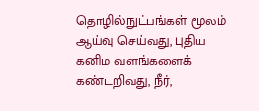தொழில்நுட்பங்கள் மூலம் ஆய்வு செய்வது, புதிய கனிம வளங்களைக் கண்டறிவது, நீர்,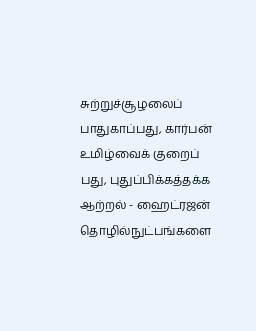சுற்றுச்சூழலைப் பாதுகாப்பது, கார்பன் உமிழ்வைக் குறைப் பது, புதுப்பிக்கத்தக்க ஆற்றல் - ஹைட்ரஜன் தொழில்நுட்பங்களை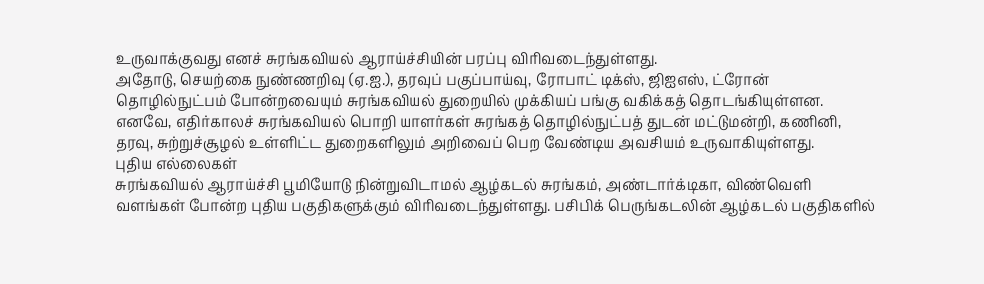உருவாக்குவது எனச் சுரங்கவியல் ஆராய்ச்சியின் பரப்பு விரிவடைந்துள்ளது.
அதோடு, செயற்கை நுண்ணறிவு (ஏ.ஐ.), தரவுப் பகுப்பாய்வு, ரோபாட் டிக்ஸ், ஜிஐஎஸ், ட்ரோன் தொழில்நுட்பம் போன்றவையும் சுரங்கவியல் துறையில் முக்கியப் பங்கு வகிக்கத் தொடங்கியுள்ளன. எனவே, எதிர்காலச் சுரங்கவியல் பொறி யாளர்கள் சுரங்கத் தொழில்நுட்பத் துடன் மட்டுமன்றி, கணினி, தரவு, சுற்றுச்சூழல் உள்ளிட்ட துறைகளிலும் அறிவைப் பெற வேண்டிய அவசியம் உருவாகியுள்ளது.
புதிய எல்லைகள்
சுரங்கவியல் ஆராய்ச்சி பூமியோடு நின்றுவிடாமல் ஆழ்கடல் சுரங்கம், அண்டார்க்டிகா, விண்வெளி வளங்கள் போன்ற புதிய பகுதிகளுக்கும் விரிவடைந்துள்ளது. பசிபிக் பெருங்கடலின் ஆழ்கடல் பகுதிகளில்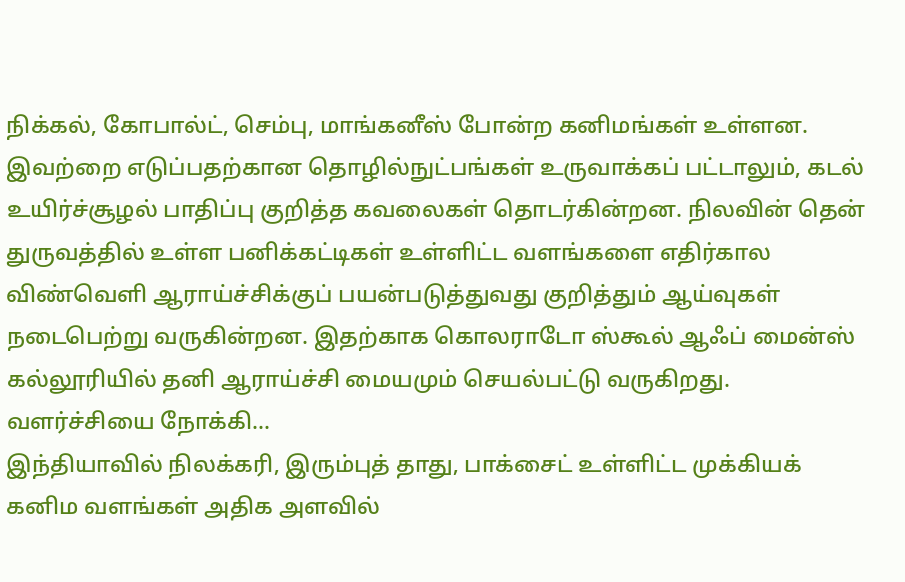நிக்கல், கோபால்ட், செம்பு, மாங்கனீஸ் போன்ற கனிமங்கள் உள்ளன.
இவற்றை எடுப்பதற்கான தொழில்நுட்பங்கள் உருவாக்கப் பட்டாலும், கடல் உயிர்ச்சூழல் பாதிப்பு குறித்த கவலைகள் தொடர்கின்றன. நிலவின் தென் துருவத்தில் உள்ள பனிக்கட்டிகள் உள்ளிட்ட வளங்களை எதிர்கால விண்வெளி ஆராய்ச்சிக்குப் பயன்படுத்துவது குறித்தும் ஆய்வுகள் நடைபெற்று வருகின்றன. இதற்காக கொலராடோ ஸ்கூல் ஆஃப் மைன்ஸ் கல்லூரியில் தனி ஆராய்ச்சி மையமும் செயல்பட்டு வருகிறது.
வளர்ச்சியை நோக்கி...
இந்தியாவில் நிலக்கரி, இரும்புத் தாது, பாக்சைட் உள்ளிட்ட முக்கியக் கனிம வளங்கள் அதிக அளவில்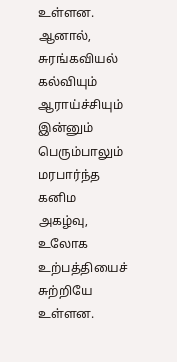உள்ளன. ஆனால், சுரங்கவியல் கல்வியும் ஆராய்ச்சியும் இன்னும் பெரும்பாலும் மரபார்ந்த கனிம அகழ்வு, உலோக உற்பத்தியைச் சுற்றியே உள்ளன.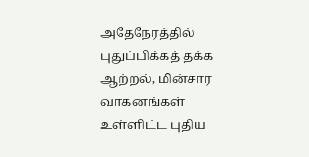அதேநேரத்தில் புதுப்பிக்கத் தக்க ஆற்றல், மின்சார வாகனங்கள் உள்ளிட்ட புதிய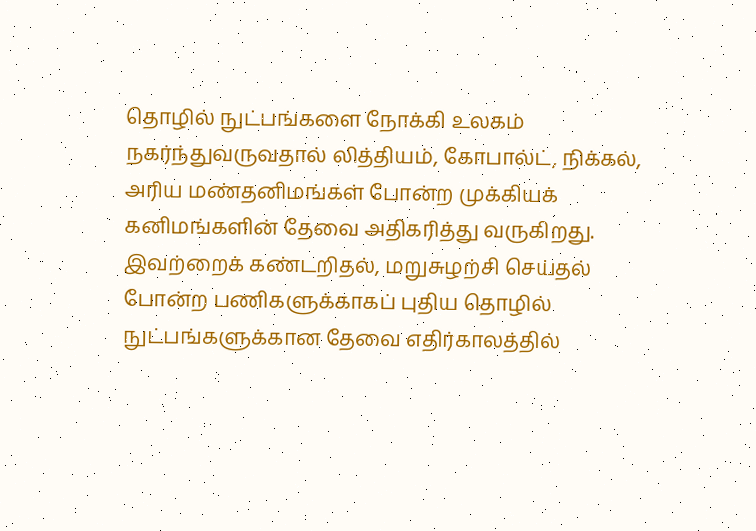தொழில் நுட்பங்களை நோக்கி உலகம் நகர்ந்துவருவதால் லித்தியம், கோபால்ட், நிக்கல், அரிய மண்தனிமங்கள் போன்ற முக்கியக் கனிமங்களின் தேவை அதிகரித்து வருகிறது.
இவற்றைக் கண்டறிதல், மறுசுழற்சி செய்தல் போன்ற பணிகளுக்காகப் புதிய தொழில் நுட்பங்களுக்கான தேவை எதிர்காலத்தில்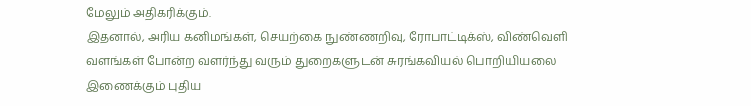மேலும் அதிகரிக்கும்.
இதனால், அரிய கனிமங்கள், செயற்கை நுண்ணறிவு, ரோபாட்டிக்ஸ், விண்வெளி வளங்கள் போன்ற வளர்ந்து வரும் துறைகளுடன் சுரங்கவியல் பொறியியலை இணைக்கும் புதிய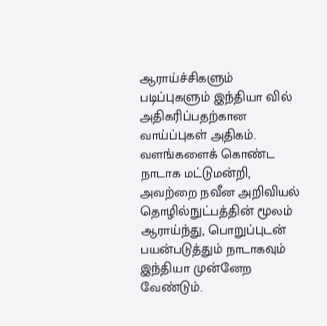ஆராய்ச்சிகளும் படிப்புகளும் இந்தியா வில் அதிகரிப்பதற்கான வாய்ப்புகள் அதிகம்.
வளங்களைக் கொண்ட நாடாக மட்டுமன்றி, அவற்றை நவீன அறிவியல் தொழில்நுட்பத்தின் மூலம் ஆராய்ந்து, பொறுப்புடன் பயன்படுத்தும் நாடாகவும் இந்தியா முன்னேற வேண்டும்.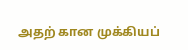அதற் கான முக்கியப்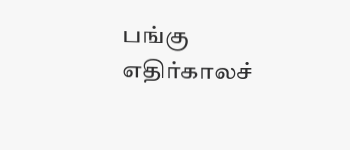பங்கு எதிர்காலச்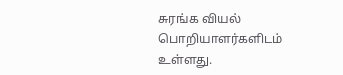சுரங்க வியல் பொறியாளர்களிடம் உள்ளது.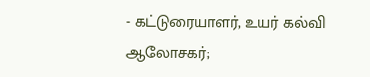- கட்டுரையாளர், உயர் கல்வி ஆலோசகர்;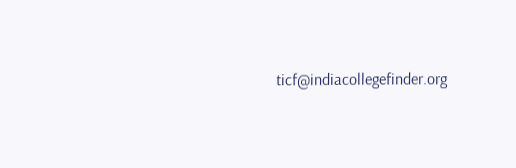ticf@indiacollegefinder.org